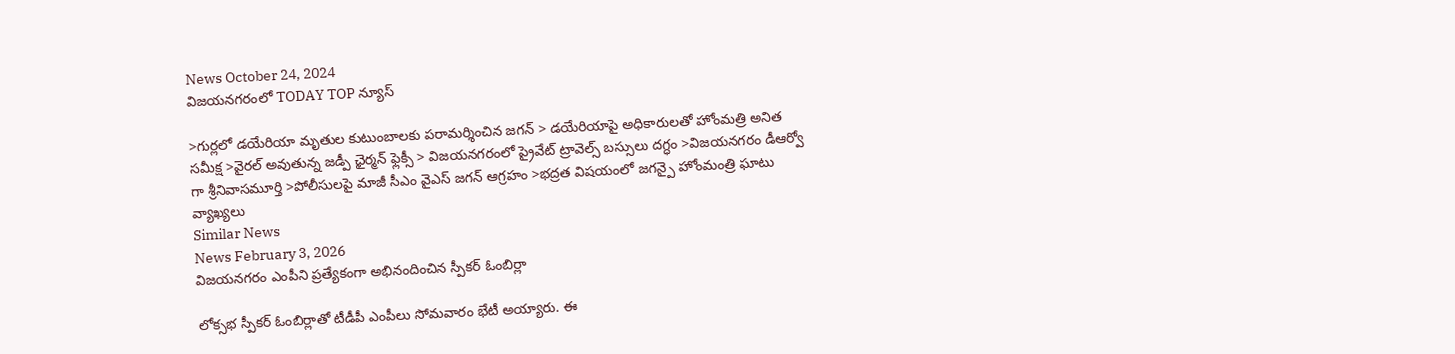News October 24, 2024
విజయనగరంలో TODAY TOP న్యూస్

>గుర్లలో డయేరియా మృతుల కుటుంబాలకు పరామర్శించిన జగన్ > డయేరియాపై అధికారులతో హోంమత్రి అనిత సమీక్ష >వైరల్ అవుతున్న జడ్పీ ఛైర్మన్ ఫ్లెక్సీ > విజయనగరంలో ప్రైవేట్ ట్రావెల్స్ బస్సులు దగ్ధం >విజయనగరం డీఆర్వో గా శ్రీనివాసమూర్తి >పోలీసులపై మాజీ సీఎం వైఎస్ జగన్ ఆగ్రహం >భద్రత విషయంలో జగన్పై హోంమంత్రి ఘాటు వ్యాఖ్యలు
Similar News
News February 3, 2026
విజయనగరం ఎంపీని ప్రత్యేకంగా అభినందించిన స్పీకర్ ఓంబిర్లా

లోక్సభ స్పీకర్ ఓంబిర్లాతో టీడీపీ ఎంపీలు సోమవారం భేటీ అయ్యారు. ఈ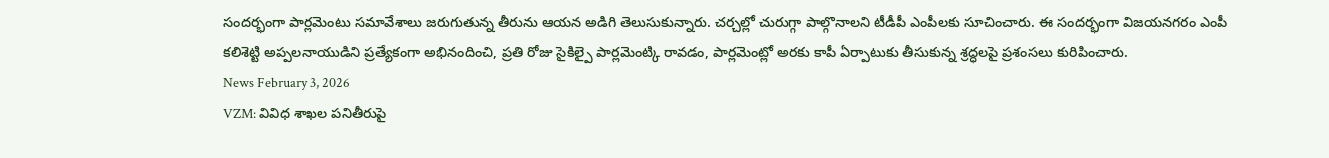సందర్భంగా పార్లమెంటు సమావేశాలు జరుగుతున్న తీరును ఆయన అడిగి తెలుసుకున్నారు. చర్చల్లో చురుగ్గా పాల్గొనాలని టీడీపీ ఎంపీలకు సూచించారు. ఈ సందర్భంగా విజయనగరం ఎంపీ కలిశెట్టి అప్పలనాయుడిని ప్రత్యేకంగా అభినందించి, ప్రతి రోజు సైకిల్పై పార్లమెంట్కి రావడం, పార్లమెంట్లో అరకు కాపీ ఏర్పాటుకు తీసుకున్న శ్రద్ధలపై ప్రశంసలు కురిపించారు.
News February 3, 2026
VZM: వివిధ శాఖల పనితీరుపై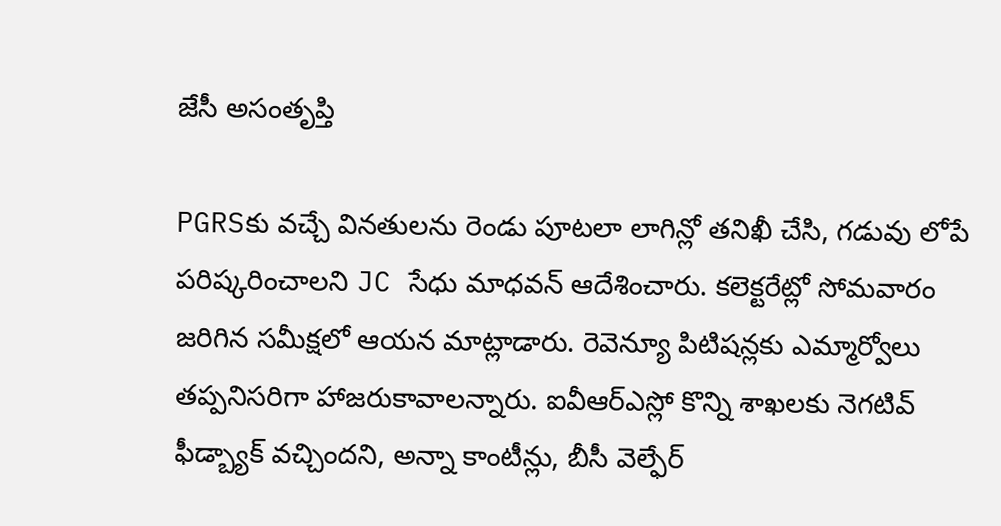జేసీ అసంతృప్తి

PGRSకు వచ్చే వినతులను రెండు పూటలా లాగిన్లో తనిఖీ చేసి, గడువు లోపే పరిష్కరించాలని JC సేధు మాధవన్ ఆదేశించారు. కలెక్టరేట్లో సోమవారం జరిగిన సమీక్షలో ఆయన మాట్లాడారు. రెవెన్యూ పిటిషన్లకు ఎమ్మార్వోలు తప్పనిసరిగా హాజరుకావాలన్నారు. ఐవీఆర్ఎస్లో కొన్ని శాఖలకు నెగటివ్ ఫీడ్బ్యాక్ వచ్చిందని, అన్నా కాంటీన్లు, బీసీ వెల్ఫేర్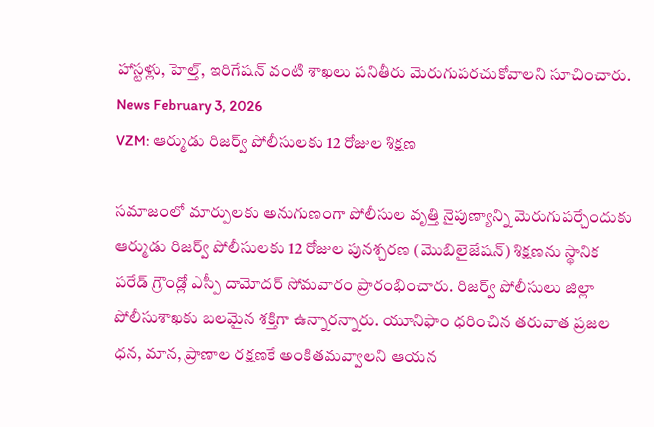హాస్టళ్లు, హెల్త్, ఇరిగేషన్ వంటి శాఖలు పనితీరు మెరుగుపరచుకోవాలని సూచించారు.
News February 3, 2026
VZM: ఆర్ముడు రిజర్వ్ పోలీసులకు 12 రోజుల శిక్షణ

సమాజంలో మార్పులకు అనుగుణంగా పోలీసుల వృత్తి నైపుణ్యాన్ని మెరుగుపర్చేందుకు ఆర్ముడు రిజర్వ్ పోలీసులకు 12 రోజుల పునశ్చరణ (మొబిలైజేషన్) శిక్షణను స్థానిక పరేడ్ గ్రౌండ్లో ఎస్పీ దామోదర్ సోమవారం ప్రారంభించారు. రిజర్వ్ పోలీసులు జిల్లా పోలీసుశాఖకు బలమైన శక్తిగా ఉన్నారన్నారు. యూనిఫాం ధరించిన తరువాత ప్రజల ధన, మాన, ప్రాణాల రక్షణకే అంకితమవ్వాలని ఆయన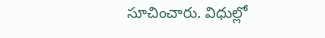సూచించారు. విధుల్లో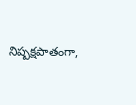నిష్పక్షపాతంగా,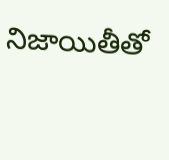నిజాయితీతో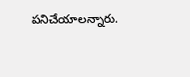పనిచేయాలన్నారు.